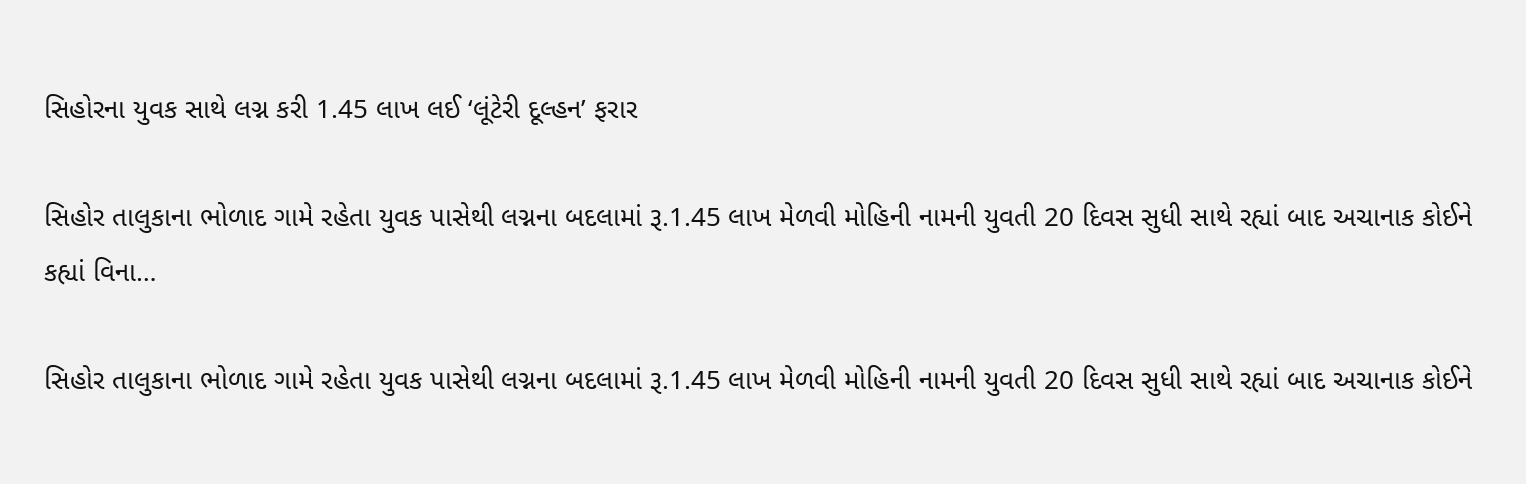સિહોરના યુવક સાથે લગ્ન કરી 1.45 લાખ લઈ ‘લૂંટેરી દૂલ્હન’ ફરાર

સિહોર તાલુકાના ભોળાદ ગામે રહેતા યુવક પાસેથી લગ્નના બદલામાં રૂ.1.45 લાખ મેળવી મોહિની નામની યુવતી 20 દિવસ સુધી સાથે રહ્યાં બાદ અચાનાક કોઈને કહ્યાં વિના…

સિહોર તાલુકાના ભોળાદ ગામે રહેતા યુવક પાસેથી લગ્નના બદલામાં રૂ.1.45 લાખ મેળવી મોહિની નામની યુવતી 20 દિવસ સુધી સાથે રહ્યાં બાદ અચાનાક કોઈને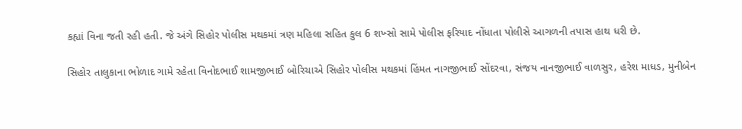કહ્યાં વિના જતી રહી હતી. જે અંગે સિહોર પોલીસ મથકમાં ત્રણ મહિલા સહિત કુલ 6 શખ્સો સામે પોલીસ ફરિયાદ નોંધાતા પોલીસે આગળની તપાસ હાથ ધરી છે.

સિહોર તાલુકાના ભોળાદ ગામે રહેતા વિનોદભાઈ શામજીભાઈ બોરિચાએ સિહોર પોલીસ મથકમાં હિંમત નાગજીભાઈ સોંદરવા, સંજય નાનજીભાઈ વાળસુર, હરેશ માધડ, મુનીબેન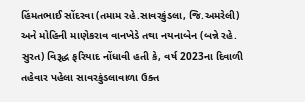હિંમતભાઈ સોંદરવા (તમામ રહે.સાવરકુંડલા, જિ.અમરેલી) અને મોહિની માણેકરાવ વાનખેડે તથા નયનાબેન (બન્ને રહે. સુરત) વિરૂદ્ધ ફરિયાદ નોંધાવી હતી કે, વર્ષ 2023ના દિવાળી તહેવાર પહેલા સાવરકુંડલાવાળા ઉક્ત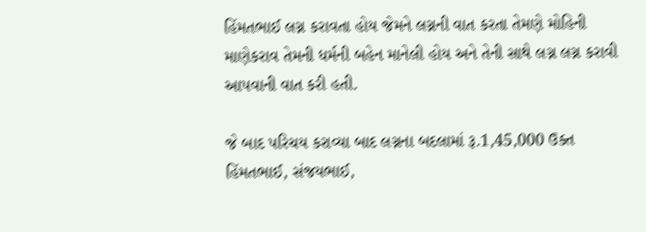હિંમતભાઈ લગ્ન કરાવતા હોય જેમને લગ્નની વાત કરતા તેમણે મોહિની માણેકરાવ તેમની ધર્મની બહેન માનેલી હોય અને તેની સાથે લગ્ન લગ્ન કરાવી આપવાની વાત કરી હતી.

જે બાદ પરિચય કરાવ્યા બાદ લગ્નના બદલામાં રૂ.1,45,000 ઉક્ત હિંમતભાઈ, સંજયભાઈ,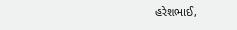હરેશભાઈ,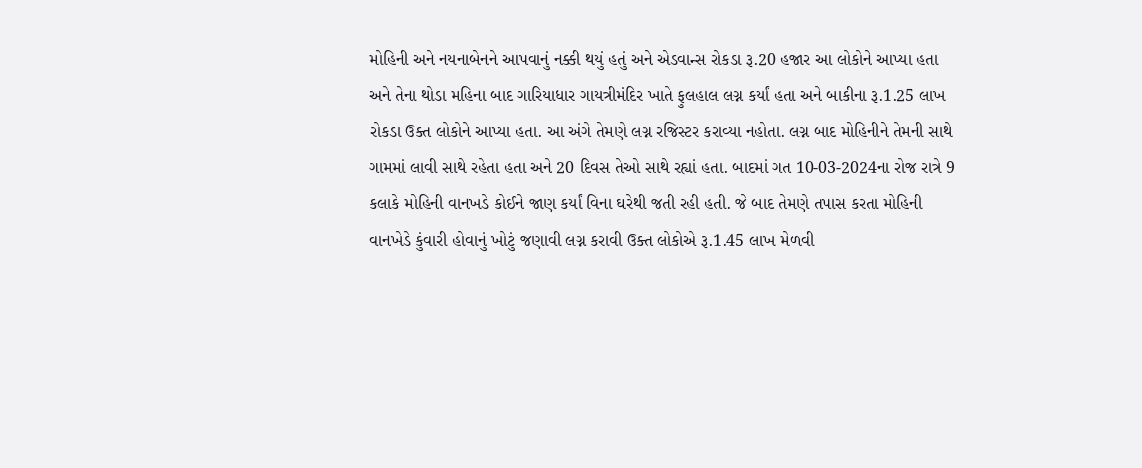મોહિની અને નયનાબેનને આપવાનું નક્કી થયું હતું અને એડવાન્સ રોકડા રૂ.20 હજાર આ લોકોને આપ્યા હતા અને તેના થોડા મહિના બાદ ગારિયાધાર ગાયત્રીમંદિર ખાતે ફુલહાલ લગ્ન કર્યાં હતા અને બાકીના રૂ.1.25 લાખ રોકડા ઉક્ત લોકોને આપ્યા હતા. આ અંગે તેમણે લગ્ન રજિસ્ટર કરાવ્યા નહોતા. લગ્ન બાદ મોહિનીને તેમની સાથે ગામમાં લાવી સાથે રહેતા હતા અને 20 દિવસ તેઓ સાથે રહ્યાં હતા. બાદમાં ગત 10-03-2024ના રોજ રાત્રે 9 કલાકે મોહિની વાનખડે કોઈને જાણ કર્યાં વિના ઘરેથી જતી રહી હતી. જે બાદ તેમણે તપાસ કરતા મોહિની વાનખેડે કુંવારી હોવાનું ખોટું જણાવી લગ્ન કરાવી ઉક્ત લોકોએ રૂ.1.45 લાખ મેળવી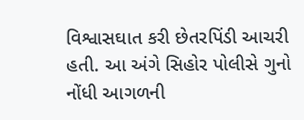વિશ્વાસઘાત કરી છેતરપિંડી આચરી હતી. આ અંગે સિહોર પોલીસે ગુનો નોંધી આગળની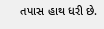તપાસ હાથ ધરી છે.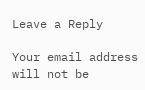Leave a Reply

Your email address will not be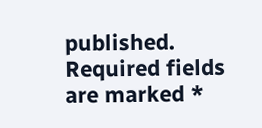published. Required fields are marked *